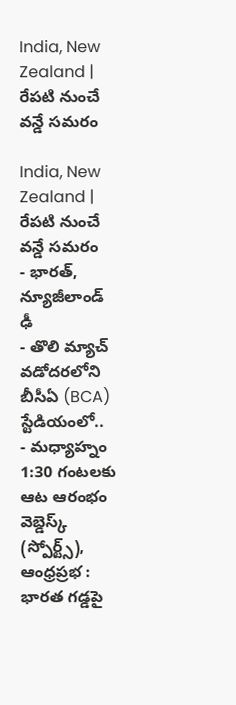India, New Zealand | రేపటి నుంచే వన్డే సమరం

India, New Zealand | రేపటి నుంచే వన్డే సమరం
- భారత్, న్యూజీలాండ్ ఢీ
- తొలి మ్యాచ్ వడోదరలోని బీసీఏ (BCA) స్టేడియంలో..
- మధ్యాహ్నం 1:30 గంటలకు ఆట ఆరంభం
వెబ్డెస్క్ (స్పోర్ట్స్), ఆంధ్రప్రభ : భారత గడ్డపై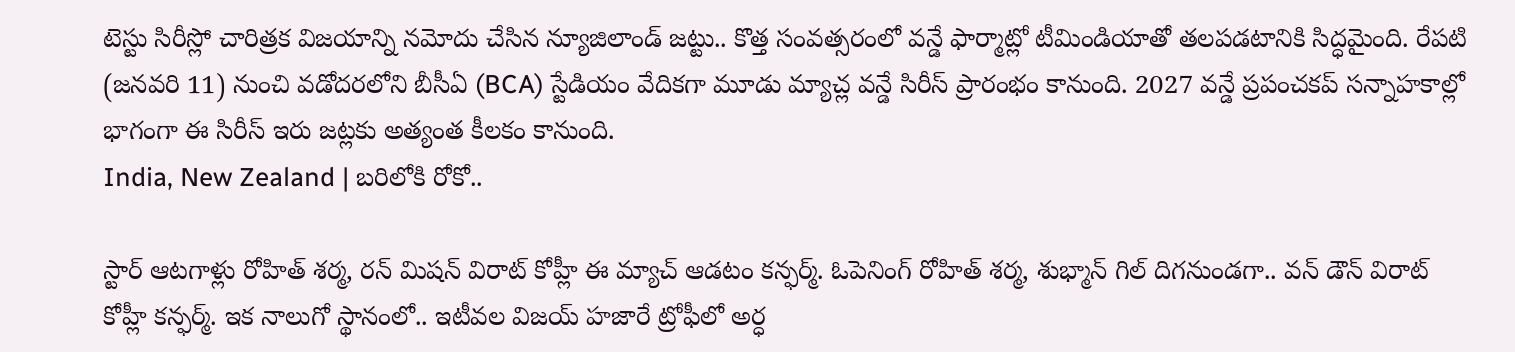టెస్టు సిరీస్లో చారిత్రక విజయాన్ని నమోదు చేసిన న్యూజిలాండ్ జట్టు.. కొత్త సంవత్సరంలో వన్డే ఫార్మాట్లో టీమిండియాతో తలపడటానికి సిద్ధమైంది. రేపటి (జనవరి 11) నుంచి వడోదరలోని బీసీఏ (BCA) స్టేడియం వేదికగా మూడు మ్యాచ్ల వన్డే సిరీస్ ప్రారంభం కానుంది. 2027 వన్డే ప్రపంచకప్ సన్నాహకాల్లో భాగంగా ఈ సిరీస్ ఇరు జట్లకు అత్యంత కీలకం కానుంది.
India, New Zealand | బరిలోకి రోకో..

స్టార్ ఆటగాళ్లు రోహిత్ శర్మ, రన్ మిషన్ విరాట్ కోహ్లీ ఈ మ్యాచ్ ఆడటం కన్ఫర్మ్. ఓపెనింగ్ రోహిత్ శర్మ, శుభ్మాన్ గిల్ దిగనుండగా.. వన్ డౌన్ విరాట్ కోహ్లీ కన్ఫర్మ్. ఇక నాలుగో స్థానంలో.. ఇటీవల విజయ్ హజారే ట్రోఫీలో అర్ధ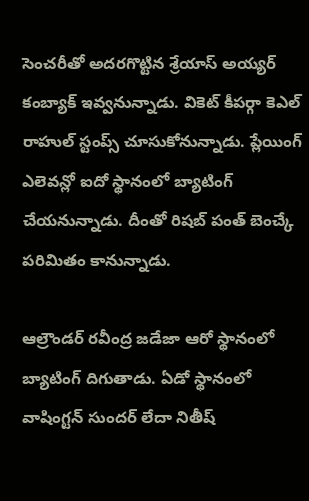సెంచరీతో అదరగొట్టిన శ్రేయాస్ అయ్యర్ కంబ్యాక్ ఇవ్వనున్నాడు. వికెట్ కీపర్గా కెఎల్ రాహుల్ స్టంప్స్ చూసుకోనున్నాడు. ప్లేయింగ్ ఎలెవన్లో ఐదో స్థానంలో బ్యాటింగ్ చేయనున్నాడు. దీంతో రిషబ్ పంత్ బెంచ్కే పరిమితం కానున్నాడు.

ఆల్రౌండర్ రవీంద్ర జడేజా ఆరో స్థానంలో బ్యాటింగ్ దిగుతాడు. ఏడో స్థానంలో వాషింగ్టన్ సుందర్ లేదా నితీష్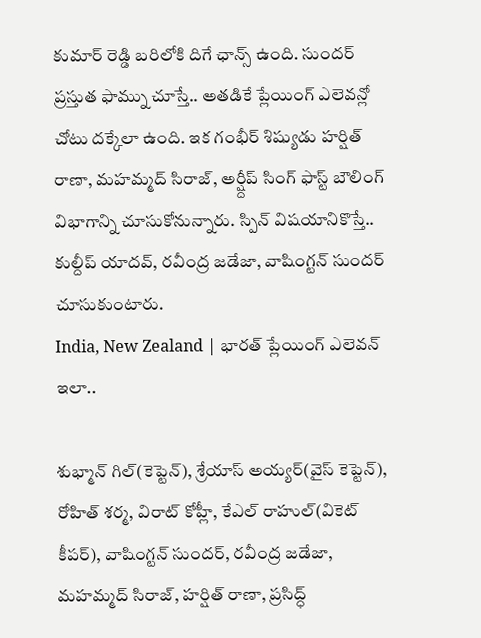కుమార్ రెడ్డి బరిలోకి దిగే ఛాన్స్ ఉంది. సుందర్ ప్రస్తుత ఫామ్ను చూస్తే.. అతడికే ప్లేయింగ్ ఎలెవన్లో చోటు దక్కేలా ఉంది. ఇక గంభీర్ శిష్యుడు హర్షిత్ రాణా, మహమ్మద్ సిరాజ్, అర్ష్దీప్ సింగ్ ఫాస్ట్ బౌలింగ్ విభాగాన్ని చూసుకోనున్నారు. స్పిన్ విషయానికొస్తే.. కుల్దీప్ యాదవ్, రవీంద్ర జడేజా, వాషింగ్టన్ సుందర్ చూసుకుంటారు.
India, New Zealand | భారత్ ప్లేయింగ్ ఎలెవన్ ఇలా..

శుభ్మాన్ గిల్(కెప్టెన్), శ్రేయాస్ అయ్యర్(వైస్ కెప్టెన్), రోహిత్ శర్మ, విరాట్ కోహ్లీ, కేఎల్ రాహుల్(వికెట్ కీపర్), వాషింగ్టన్ సుందర్, రవీంద్ర జడేజా, మహమ్మద్ సిరాజ్, హర్షిత్ రాణా, ప్రసిద్ధ్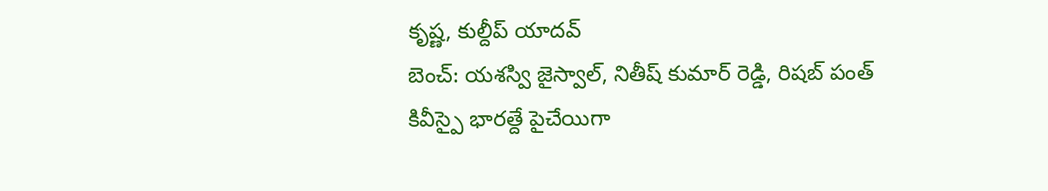కృష్ణ, కుల్దీప్ యాదవ్
బెంచ్: యశస్వి జైస్వాల్, నితీష్ కుమార్ రెడ్డి, రిషబ్ పంత్
కివీస్పై భారత్దే పైచేయిగా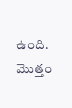ఉంది.
మొత్తం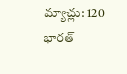మ్యాచ్లు: 120
భారత్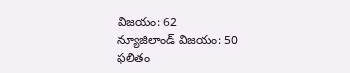విజయం: 62
న్యూజిలాండ్ విజయం: 50
ఫలితం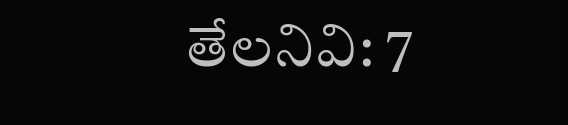తేలనివి: 7